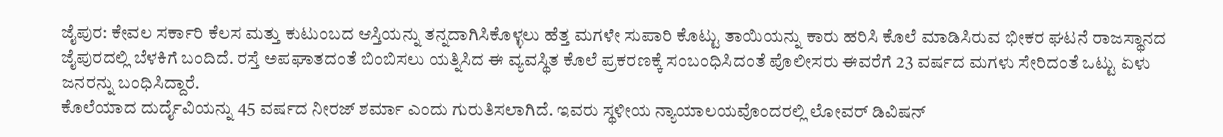ಜೈಪುರ: ಕೇವಲ ಸರ್ಕಾರಿ ಕೆಲಸ ಮತ್ತು ಕುಟುಂಬದ ಆಸ್ತಿಯನ್ನು ತನ್ನದಾಗಿಸಿಕೊಳ್ಳಲು ಹೆತ್ತ ಮಗಳೇ ಸುಪಾರಿ ಕೊಟ್ಟು ತಾಯಿಯನ್ನು ಕಾರು ಹರಿಸಿ ಕೊಲೆ ಮಾಡಿಸಿರುವ ಭೀಕರ ಘಟನೆ ರಾಜಸ್ಥಾನದ ಜೈಪುರದಲ್ಲಿ ಬೆಳಕಿಗೆ ಬಂದಿದೆ. ರಸ್ತೆ ಅಪಘಾತದಂತೆ ಬಿಂಬಿಸಲು ಯತ್ನಿಸಿದ ಈ ವ್ಯವಸ್ಥಿತ ಕೊಲೆ ಪ್ರಕರಣಕ್ಕೆ ಸಂಬಂಧಿಸಿದಂತೆ ಪೊಲೀಸರು ಈವರೆಗೆ 23 ವರ್ಷದ ಮಗಳು ಸೇರಿದಂತೆ ಒಟ್ಟು ಏಳು ಜನರನ್ನು ಬಂಧಿಸಿದ್ದಾರೆ.
ಕೊಲೆಯಾದ ದುರ್ದೈವಿಯನ್ನು 45 ವರ್ಷದ ನೀರಜ್ ಶರ್ಮಾ ಎಂದು ಗುರುತಿಸಲಾಗಿದೆ. ಇವರು ಸ್ಥಳೀಯ ನ್ಯಾಯಾಲಯವೊಂದರಲ್ಲಿ ಲೋವರ್ ಡಿವಿಷನ್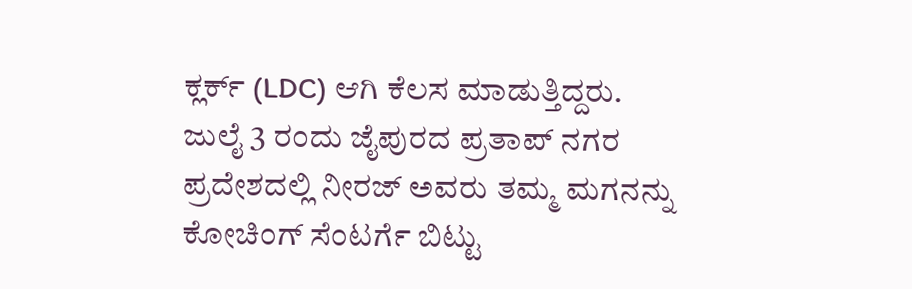ಕ್ಲರ್ಕ್ (LDC) ಆಗಿ ಕೆಲಸ ಮಾಡುತ್ತಿದ್ದರು. ಜುಲೈ 3 ರಂದು ಜೈಪುರದ ಪ್ರತಾಪ್ ನಗರ ಪ್ರದೇಶದಲ್ಲಿ ನೀರಜ್ ಅವರು ತಮ್ಮ ಮಗನನ್ನು ಕೋಚಿಂಗ್ ಸೆಂಟರ್ಗೆ ಬಿಟ್ಟು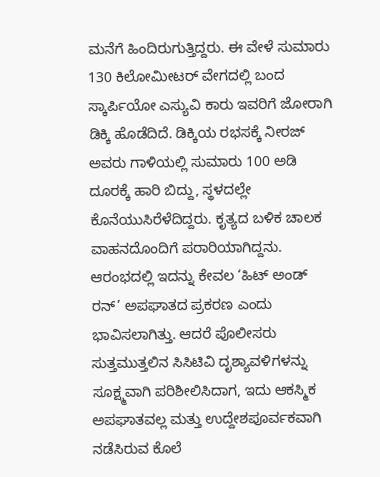ಮನೆಗೆ ಹಿಂದಿರುಗುತ್ತಿದ್ದರು. ಈ ವೇಳೆ ಸುಮಾರು 130 ಕಿಲೋಮೀಟರ್ ವೇಗದಲ್ಲಿ ಬಂದ ಸ್ಕಾರ್ಪಿಯೋ ಎಸ್ಯುವಿ ಕಾರು ಇವರಿಗೆ ಜೋರಾಗಿ ಡಿಕ್ಕಿ ಹೊಡೆದಿದೆ. ಡಿಕ್ಕಿಯ ರಭಸಕ್ಕೆ ನೀರಜ್ ಅವರು ಗಾಳಿಯಲ್ಲಿ ಸುಮಾರು 100 ಅಡಿ ದೂರಕ್ಕೆ ಹಾರಿ ಬಿದ್ದು, ಸ್ಥಳದಲ್ಲೇ ಕೊನೆಯುಸಿರೆಳೆದಿದ್ದರು. ಕೃತ್ಯದ ಬಳಿಕ ಚಾಲಕ ವಾಹನದೊಂದಿಗೆ ಪರಾರಿಯಾಗಿದ್ದನು.
ಆರಂಭದಲ್ಲಿ ಇದನ್ನು ಕೇವಲ ‘ಹಿಟ್ ಅಂಡ್ ರನ್’ ಅಪಘಾತದ ಪ್ರಕರಣ ಎಂದು ಭಾವಿಸಲಾಗಿತ್ತು. ಆದರೆ ಪೊಲೀಸರು ಸುತ್ತಮುತ್ತಲಿನ ಸಿಸಿಟಿವಿ ದೃಶ್ಯಾವಳಿಗಳನ್ನು ಸೂಕ್ಷ್ಮವಾಗಿ ಪರಿಶೀಲಿಸಿದಾಗ, ಇದು ಆಕಸ್ಮಿಕ ಅಪಘಾತವಲ್ಲ ಮತ್ತು ಉದ್ದೇಶಪೂರ್ವಕವಾಗಿ ನಡೆಸಿರುವ ಕೊಲೆ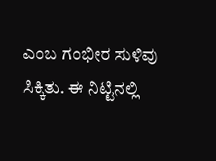ಎಂಬ ಗಂಭೀರ ಸುಳಿವು ಸಿಕ್ಕಿತು. ಈ ನಿಟ್ಟಿನಲ್ಲಿ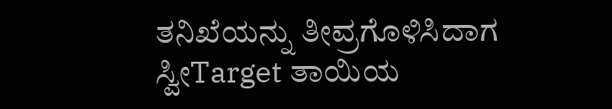ತನಿಖೆಯನ್ನು ತೀವ್ರಗೊಳಿಸಿದಾಗ ಸ್ವೀTarget ತಾಯಿಯ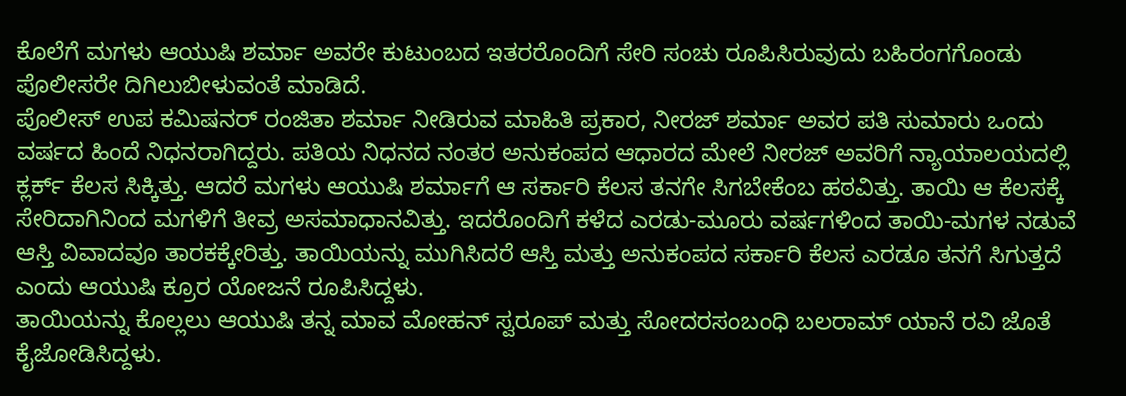ಕೊಲೆಗೆ ಮಗಳು ಆಯುಷಿ ಶರ್ಮಾ ಅವರೇ ಕುಟುಂಬದ ಇತರರೊಂದಿಗೆ ಸೇರಿ ಸಂಚು ರೂಪಿಸಿರುವುದು ಬಹಿರಂಗಗೊಂಡು ಪೊಲೀಸರೇ ದಿಗಿಲುಬೀಳುವಂತೆ ಮಾಡಿದೆ.
ಪೊಲೀಸ್ ಉಪ ಕಮಿಷನರ್ ರಂಜಿತಾ ಶರ್ಮಾ ನೀಡಿರುವ ಮಾಹಿತಿ ಪ್ರಕಾರ, ನೀರಜ್ ಶರ್ಮಾ ಅವರ ಪತಿ ಸುಮಾರು ಒಂದು ವರ್ಷದ ಹಿಂದೆ ನಿಧನರಾಗಿದ್ದರು. ಪತಿಯ ನಿಧನದ ನಂತರ ಅನುಕಂಪದ ಆಧಾರದ ಮೇಲೆ ನೀರಜ್ ಅವರಿಗೆ ನ್ಯಾಯಾಲಯದಲ್ಲಿ ಕ್ಲರ್ಕ್ ಕೆಲಸ ಸಿಕ್ಕಿತ್ತು. ಆದರೆ ಮಗಳು ಆಯುಷಿ ಶರ್ಮಾಗೆ ಆ ಸರ್ಕಾರಿ ಕೆಲಸ ತನಗೇ ಸಿಗಬೇಕೆಂಬ ಹಠವಿತ್ತು. ತಾಯಿ ಆ ಕೆಲಸಕ್ಕೆ ಸೇರಿದಾಗಿನಿಂದ ಮಗಳಿಗೆ ತೀವ್ರ ಅಸಮಾಧಾನವಿತ್ತು. ಇದರೊಂದಿಗೆ ಕಳೆದ ಎರಡು-ಮೂರು ವರ್ಷಗಳಿಂದ ತಾಯಿ-ಮಗಳ ನಡುವೆ ಆಸ್ತಿ ವಿವಾದವೂ ತಾರಕಕ್ಕೇರಿತ್ತು. ತಾಯಿಯನ್ನು ಮುಗಿಸಿದರೆ ಆಸ್ತಿ ಮತ್ತು ಅನುಕಂಪದ ಸರ್ಕಾರಿ ಕೆಲಸ ಎರಡೂ ತನಗೆ ಸಿಗುತ್ತದೆ ಎಂದು ಆಯುಷಿ ಕ್ರೂರ ಯೋಜನೆ ರೂಪಿಸಿದ್ದಳು.
ತಾಯಿಯನ್ನು ಕೊಲ್ಲಲು ಆಯುಷಿ ತನ್ನ ಮಾವ ಮೋಹನ್ ಸ್ವರೂಪ್ ಮತ್ತು ಸೋದರಸಂಬಂಧಿ ಬಲರಾಮ್ ಯಾನೆ ರವಿ ಜೊತೆ ಕೈಜೋಡಿಸಿದ್ದಳು.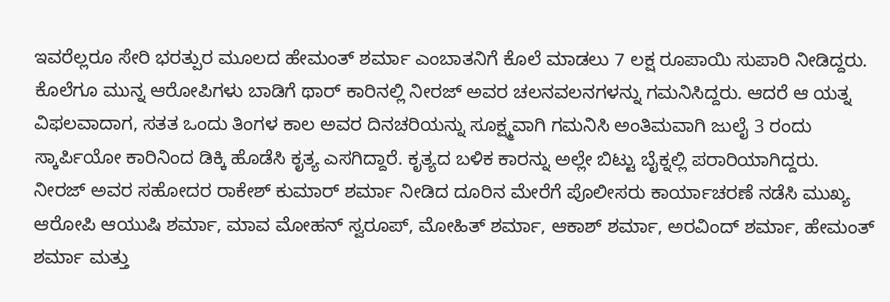ಇವರೆಲ್ಲರೂ ಸೇರಿ ಭರತ್ಪುರ ಮೂಲದ ಹೇಮಂತ್ ಶರ್ಮಾ ಎಂಬಾತನಿಗೆ ಕೊಲೆ ಮಾಡಲು 7 ಲಕ್ಷ ರೂಪಾಯಿ ಸುಪಾರಿ ನೀಡಿದ್ದರು. ಕೊಲೆಗೂ ಮುನ್ನ ಆರೋಪಿಗಳು ಬಾಡಿಗೆ ಥಾರ್ ಕಾರಿನಲ್ಲಿ ನೀರಜ್ ಅವರ ಚಲನವಲನಗಳನ್ನು ಗಮನಿಸಿದ್ದರು. ಆದರೆ ಆ ಯತ್ನ ವಿಫಲವಾದಾಗ, ಸತತ ಒಂದು ತಿಂಗಳ ಕಾಲ ಅವರ ದಿನಚರಿಯನ್ನು ಸೂಕ್ಷ್ಮವಾಗಿ ಗಮನಿಸಿ ಅಂತಿಮವಾಗಿ ಜುಲೈ 3 ರಂದು ಸ್ಕಾರ್ಪಿಯೋ ಕಾರಿನಿಂದ ಡಿಕ್ಕಿ ಹೊಡೆಸಿ ಕೃತ್ಯ ಎಸಗಿದ್ದಾರೆ. ಕೃತ್ಯದ ಬಳಿಕ ಕಾರನ್ನು ಅಲ್ಲೇ ಬಿಟ್ಟು ಬೈಕ್ನಲ್ಲಿ ಪರಾರಿಯಾಗಿದ್ದರು.
ನೀರಜ್ ಅವರ ಸಹೋದರ ರಾಕೇಶ್ ಕುಮಾರ್ ಶರ್ಮಾ ನೀಡಿದ ದೂರಿನ ಮೇರೆಗೆ ಪೊಲೀಸರು ಕಾರ್ಯಾಚರಣೆ ನಡೆಸಿ ಮುಖ್ಯ ಆರೋಪಿ ಆಯುಷಿ ಶರ್ಮಾ, ಮಾವ ಮೋಹನ್ ಸ್ವರೂಪ್, ಮೋಹಿತ್ ಶರ್ಮಾ, ಆಕಾಶ್ ಶರ್ಮಾ, ಅರವಿಂದ್ ಶರ್ಮಾ, ಹೇಮಂತ್ ಶರ್ಮಾ ಮತ್ತು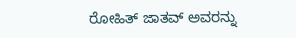ರೋಹಿತ್ ಜಾತವ್ ಅವರನ್ನು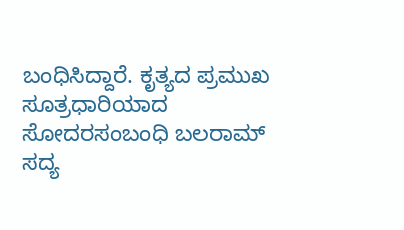ಬಂಧಿಸಿದ್ದಾರೆ. ಕೃತ್ಯದ ಪ್ರಮುಖ ಸೂತ್ರಧಾರಿಯಾದ ಸೋದರಸಂಬಂಧಿ ಬಲರಾಮ್ ಸದ್ಯ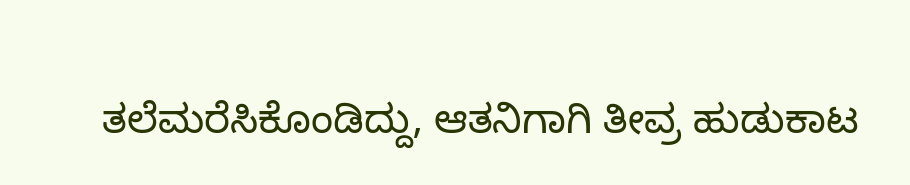ತಲೆಮರೆಸಿಕೊಂಡಿದ್ದು, ಆತನಿಗಾಗಿ ತೀವ್ರ ಹುಡುಕಾಟ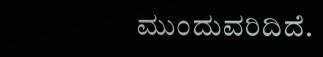ಮುಂದುವರಿದಿದೆ.